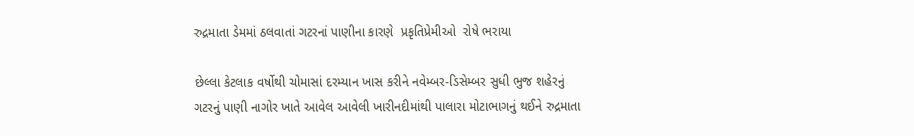રુદ્રમાતા ડેમમાં ઠલવાતાં ગટરનાં પાણીના કારણે  પ્રકૃતિપ્રેમીઓ  રોષે ભરાયા

છેલ્લા કેટલાક વર્ષોથી ચોમાસાં દરમ્યાન ખાસ કરીને નવેમ્બર-ડિસેમ્બર સુધી ભુજ શહેરનું ગટરનું પાણી નાગોર ખાતે આવેલ આવેલી ખારીનદીમાંથી પાલારા મોટાભાગનું થઈને રુદ્રમાતા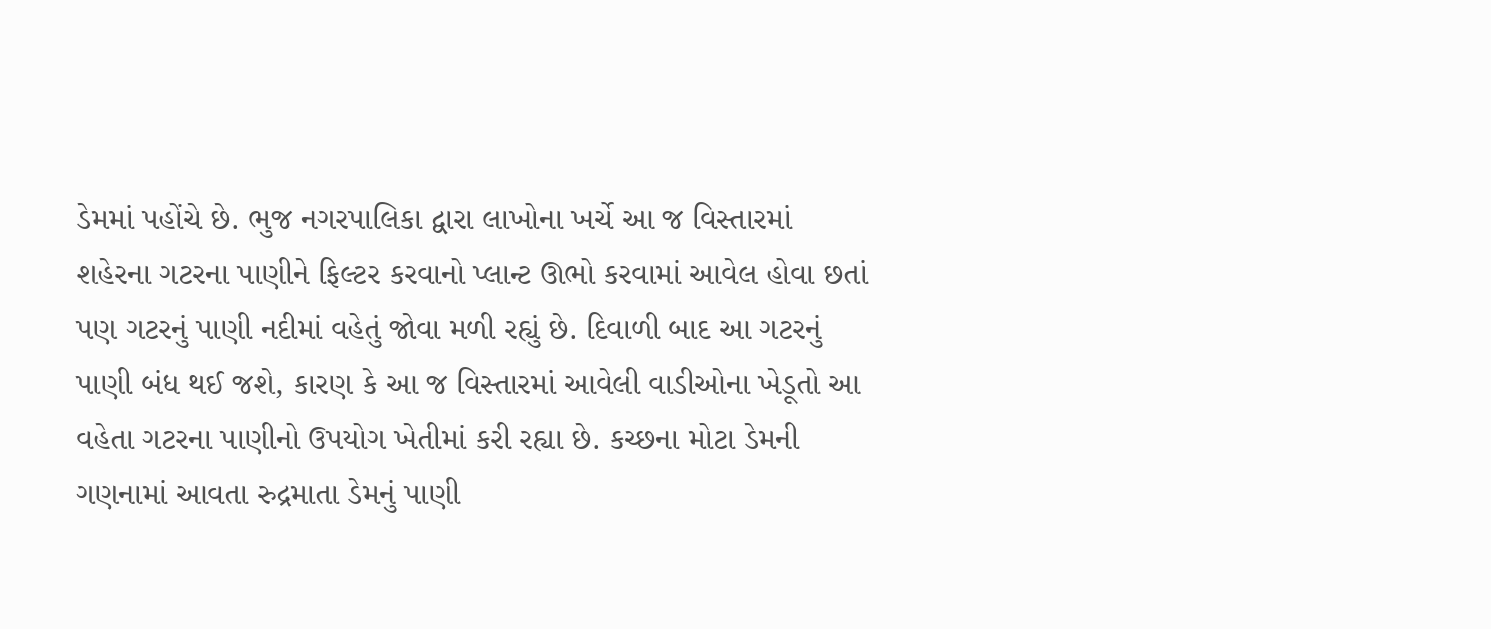ડેમમાં પહોંચે છે. ભુજ નગરપાલિકા દ્વારા લાખોના ખર્ચે આ જ વિસ્તારમાં શહેરના ગટરના પાણીને ફિલ્ટર કરવાનો પ્લાન્ટ ઊભો કરવામાં આવેલ હોવા છતાં પણ ગટરનું પાણી નદીમાં વહેતું જોવા મળી રહ્યું છે. દિવાળી બાદ આ ગટરનું પાણી બંધ થઈ જશે, કારણ કે આ જ વિસ્તારમાં આવેલી વાડીઓના ખેડૂતો આ વહેતા ગટરના પાણીનો ઉપયોગ ખેતીમાં કરી રહ્યા છે. કચ્છના મોટા ડેમની ગણનામાં આવતા રુદ્રમાતા ડેમનું પાણી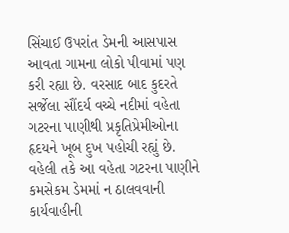સિંચાઈ ઉપરાંત ડેમની આસપાસ આવતા ગામના લોકો પીવામાં પણ કરી રહ્યા છે. વરસાદ બાદ કુદરતે સર્જેલા સૌંદર્ય વચ્ચે નદીમાં વહેતા ગટરના પાણીથી પ્રકૃતિપ્રેમીઓના હૃદયને ખૂબ દુખ પહોચી રહ્યું છે. વહેલી તકે આ વહેતા ગટરના પાણીને કમસેકમ ડેમમાં ન ઠાલવવાની કાર્યવાહીની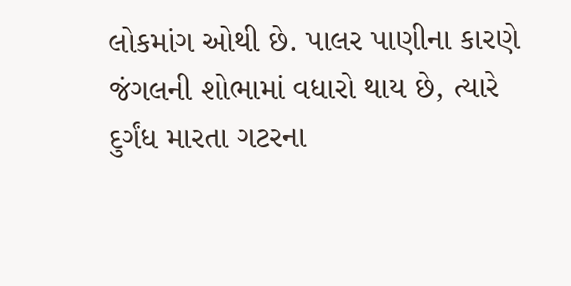લોકમાંગ ઓથી છે. પાલર પાણીના કારણે જંગલની શોભામાં વધારો થાય છે, ત્યારે દુર્ગંધ મારતા ગટરના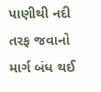પાણીથી નદી તરફ જવાનો માર્ગ બંધ થઈ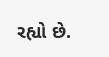રહ્યો છે.